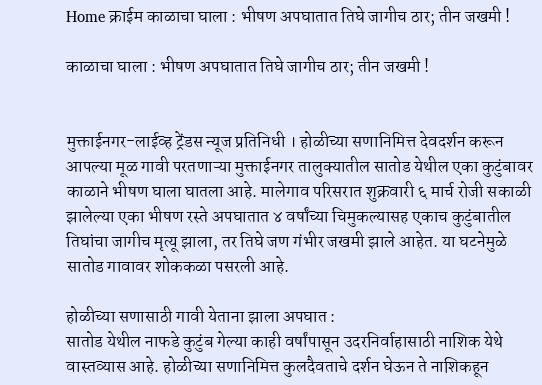Home क्राईम काळाचा घाला : भीषण अपघातात तिघे जागीच ठार; तीन जखमी !

काळाचा घाला : भीषण अपघातात तिघे जागीच ठार; तीन जखमी !


मुक्ताईनगर-लाईव्ह ट्रेंडस न्यूज प्रतिनिधी । होळीच्या सणानिमित्त देवदर्शन करून आपल्या मूळ गावी परतणाऱ्या मुक्ताईनगर तालुक्यातील सातोड येथील एका कुटुंबावर काळाने भीषण घाला घातला आहे. मालेगाव परिसरात शुक्रवारी ६ मार्च रोजी सकाळी झालेल्या एका भीषण रस्ते अपघातात ४ वर्षांच्या चिमुकल्यासह एकाच कुटुंबातील तिघांचा जागीच मृत्यू झाला, तर तिघे जण गंभीर जखमी झाले आहेत. या घटनेमुळे सातोड गावावर शोककळा पसरली आहे.

होळीच्या सणासाठी गावी येताना झाला अपघात :
सातोड येथील नाफडे कुटुंब गेल्या काही वर्षांपासून उदरनिर्वाहासाठी नाशिक येथे वास्तव्यास आहे. होळीच्या सणानिमित्त कुलदैवताचे दर्शन घेऊन ते नाशिकहून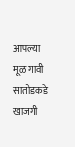आपल्या मूळ गावी सातोडकडे खाजगी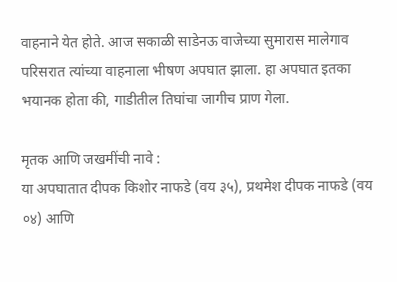वाहनाने येत होते. आज सकाळी साडेनऊ वाजेच्या सुमारास मालेगाव परिसरात त्यांच्या वाहनाला भीषण अपघात झाला. हा अपघात इतका भयानक होता की, गाडीतील तिघांचा जागीच प्राण गेला.

मृतक आणि जखमींची नावे :
या अपघातात दीपक किशोर नाफडे (वय ३५), प्रथमेश दीपक नाफडे (वय ०४) आणि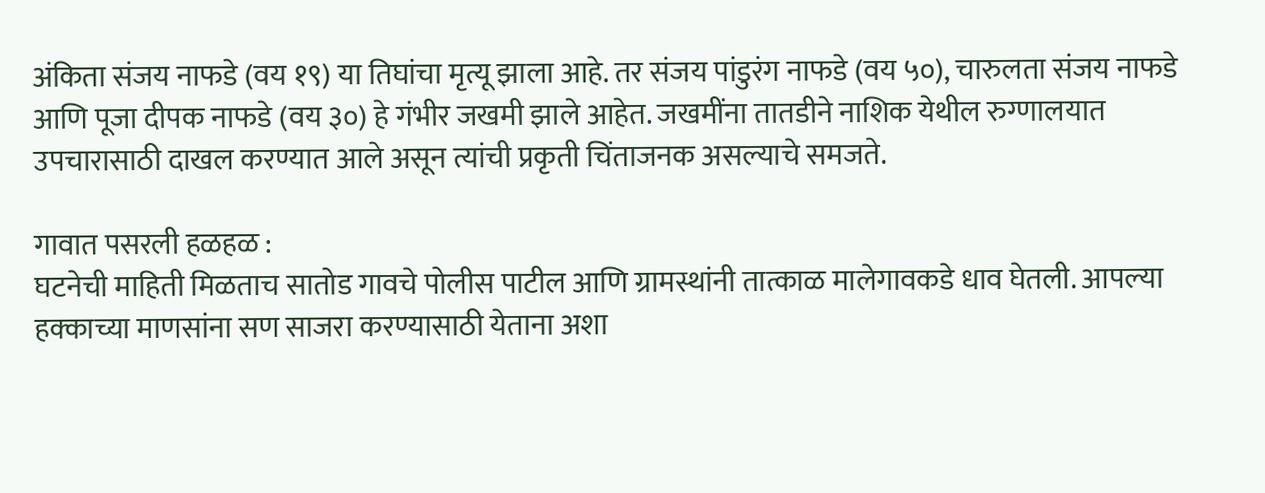अंकिता संजय नाफडे (वय १९) या तिघांचा मृत्यू झाला आहे. तर संजय पांडुरंग नाफडे (वय ५०), चारुलता संजय नाफडे आणि पूजा दीपक नाफडे (वय ३०) हे गंभीर जखमी झाले आहेत. जखमींना तातडीने नाशिक येथील रुग्णालयात उपचारासाठी दाखल करण्यात आले असून त्यांची प्रकृती चिंताजनक असल्याचे समजते.

गावात पसरली हळहळ :
घटनेची माहिती मिळताच सातोड गावचे पोलीस पाटील आणि ग्रामस्थांनी तात्काळ मालेगावकडे धाव घेतली. आपल्या हक्काच्या माणसांना सण साजरा करण्यासाठी येताना अशा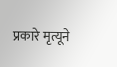प्रकारे मृत्यूने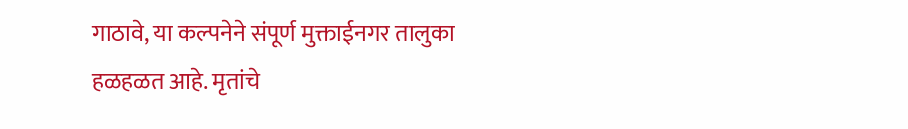गाठावे, या कल्पनेने संपूर्ण मुक्ताईनगर तालुका हळहळत आहे. मृतांचे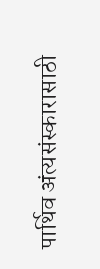पार्थिव अंत्यसंस्कारासाठी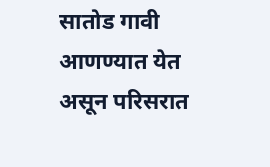सातोड गावी आणण्यात येत असून परिसरात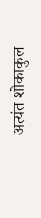अत्यंत शोकाकुल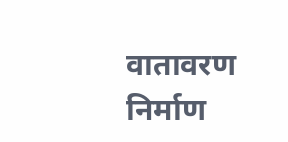वातावरण निर्माण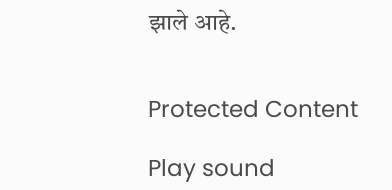झाले आहे.


Protected Content

Play sound